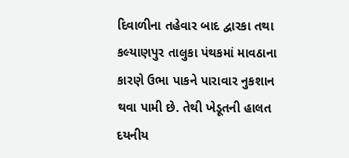દિવાળીના તહેવાર બાદ દ્વારકા તથા કલ્યાણપુર તાલુકા પંથકમાં માવઠાના કારણે ઉભા પાકને પારાવાર નુકશાન થવા પામી છે. તેથી ખેડૂતની હાલત દયનીય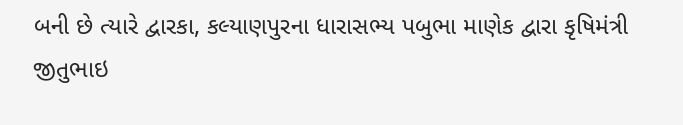બની છે ત્યારે દ્વારકા, કલ્યાણપુરના ધારાસભ્ય પબુભા માણેક દ્વારા કૃષિમંત્રી જીતુભાઇ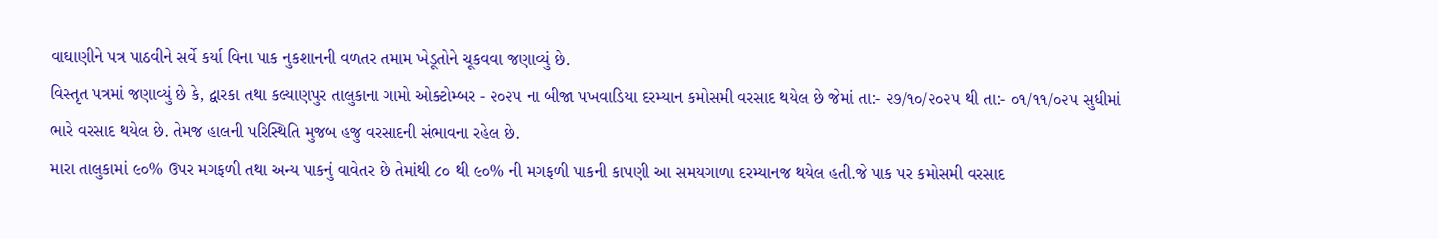વાઘાણીને પત્ર પાઠવીને સર્વે કર્યા વિના પાક નુકશાનની વળતર તમામ ખેડૂતોને ચૂકવવા જણાવ્યું છે.
વિસ્તૃત પત્રમાં જણાવ્યું છે કે, દ્વારકા તથા કલ્યાણપુર તાલુકાના ગામો ઓક્ટોમ્બર - ૨૦૨૫ ના બીજા પખવાડિયા દરમ્યાન કમોસમી વરસાદ થયેલ છે જેમાં તા:- ૨૭/૧૦/૨૦૨૫ થી તા:- ૦૧/૧૧/૦૨૫ સુધીમાં ભારે વરસાદ થયેલ છે. તેમજ હાલની પરિસ્થિતિ મુજબ હજુ વરસાદની સંભાવના રહેલ છે.
મારા તાલુકામાં ૯૦% ઉપર મગફળી તથા અન્ય પાકનું વાવેતર છે તેમાંથી ૮૦ થી ૯૦% ની મગફળી પાકની કાપણી આ સમયગાળા દરમ્યાનજ થયેલ હતી.જે પાક પર કમોસમી વરસાદ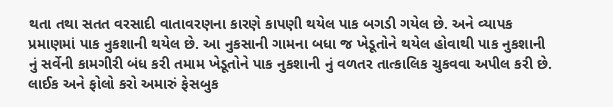થતા તથા સતત વરસાદી વાતાવરણના કારણે કાપણી થયેલ પાક બગડી ગયેલ છે. અને વ્યાપક પ્રમાણમાં પાક નુકશાની થયેલ છે. આ નુકસાની ગામના બધા જ ખેડૂતોને થયેલ હોવાથી પાક નુકશાની નું સર્વેની કામગીરી બંધ કરી તમામ ખેડૂતોને પાક નુકશાની નું વળતર તાત્કાલિક ચુકવવા અપીલ કરી છે.
લાઈક અને ફોલો કરો અમારું ફેસબુક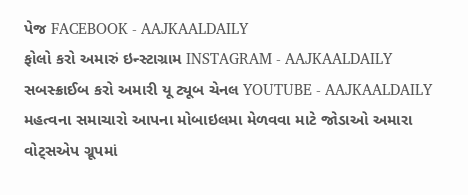પેજ FACEBOOK - AAJKAALDAILY
ફોલો કરો અમારું ઇન્સ્ટાગ્રામ INSTAGRAM - AAJKAALDAILY
સબસ્ક્રાઈબ કરો અમારી યૂ ટ્યૂબ ચેનલ YOUTUBE - AAJKAALDAILY
મહત્વના સમાચારો આપના મોબાઇલમા મેળવવા માટે જોડાઓ અમારા વોટ્સએપ ગ્રૂપમાં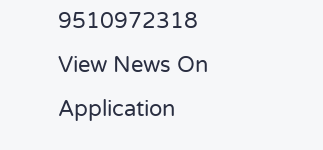9510972318
View News On Application